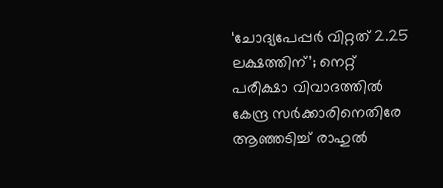‘ചോദ്യപേപ്പർ വിറ്റത് 2.25 ലക്ഷത്തിന്’; നെറ്റ് പരീക്ഷാ വിവാദത്തിൽ കേന്ദ്ര സർക്കാരിനെതിരേ ആഞ്ഞടിച്ച് രാഹുൽ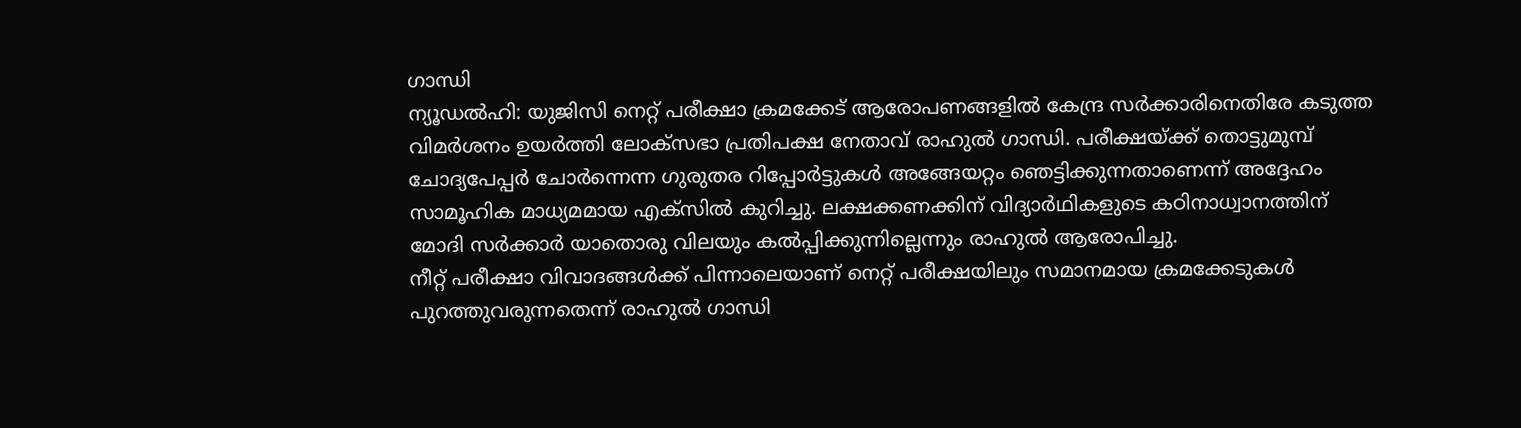ഗാന്ധി
ന്യൂഡൽഹി: യുജിസി നെറ്റ് പരീക്ഷാ ക്രമക്കേട് ആരോപണങ്ങളിൽ കേന്ദ്ര സർക്കാരിനെതിരേ കടുത്ത വിമർശനം ഉയർത്തി ലോക്സഭാ പ്രതിപക്ഷ നേതാവ് രാഹുൽ ഗാന്ധി. പരീക്ഷയ്ക്ക് തൊട്ടുമുമ്പ് ചോദ്യപേപ്പർ ചോർന്നെന്ന ഗുരുതര റിപ്പോർട്ടുകൾ അങ്ങേയറ്റം ഞെട്ടിക്കുന്നതാണെന്ന് അദ്ദേഹം സാമൂഹിക മാധ്യമമായ എക്സിൽ കുറിച്ചു. ലക്ഷക്കണക്കിന് വിദ്യാർഥികളുടെ കഠിനാധ്വാനത്തിന് മോദി സർക്കാർ യാതൊരു വിലയും കൽപ്പിക്കുന്നില്ലെന്നും രാഹുൽ ആരോപിച്ചു.
നീറ്റ് പരീക്ഷാ വിവാദങ്ങൾക്ക് പിന്നാലെയാണ് നെറ്റ് പരീക്ഷയിലും സമാനമായ ക്രമക്കേടുകൾ പുറത്തുവരുന്നതെന്ന് രാഹുൽ ഗാന്ധി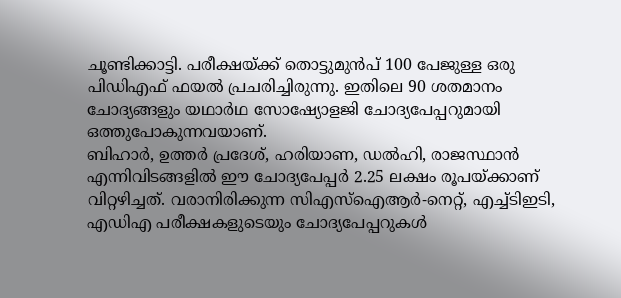ചൂണ്ടിക്കാട്ടി. പരീക്ഷയ്ക്ക് തൊട്ടുമുൻപ് 100 പേജുള്ള ഒരു പിഡിഎഫ് ഫയൽ പ്രചരിച്ചിരുന്നു. ഇതിലെ 90 ശതമാനം ചോദ്യങ്ങളും യഥാർഥ സോഷ്യോളജി ചോദ്യപേപ്പറുമായി ഒത്തുപോകുന്നവയാണ്.
ബിഹാർ, ഉത്തർ പ്രദേശ്, ഹരിയാണ, ഡൽഹി, രാജസ്ഥാൻ എന്നിവിടങ്ങളിൽ ഈ ചോദ്യപേപ്പർ 2.25 ലക്ഷം രൂപയ്ക്കാണ് വിറ്റഴിച്ചത്. വരാനിരിക്കുന്ന സിഎസ്ഐആർ-നെറ്റ്, എച്ച്ടിഇടി, എഡിഎ പരീക്ഷകളുടെയും ചോദ്യപേപ്പറുകൾ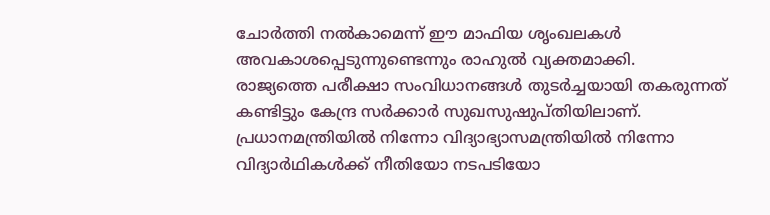ചോർത്തി നൽകാമെന്ന് ഈ മാഫിയ ശൃംഖലകൾ അവകാശപ്പെടുന്നുണ്ടെന്നും രാഹുൽ വ്യക്തമാക്കി.
രാജ്യത്തെ പരീക്ഷാ സംവിധാനങ്ങൾ തുടർച്ചയായി തകരുന്നത് കണ്ടിട്ടും കേന്ദ്ര സർക്കാർ സുഖസുഷുപ്തിയിലാണ്. പ്രധാനമന്ത്രിയിൽ നിന്നോ വിദ്യാഭ്യാസമന്ത്രിയിൽ നിന്നോ വിദ്യാർഥികൾക്ക് നീതിയോ നടപടിയോ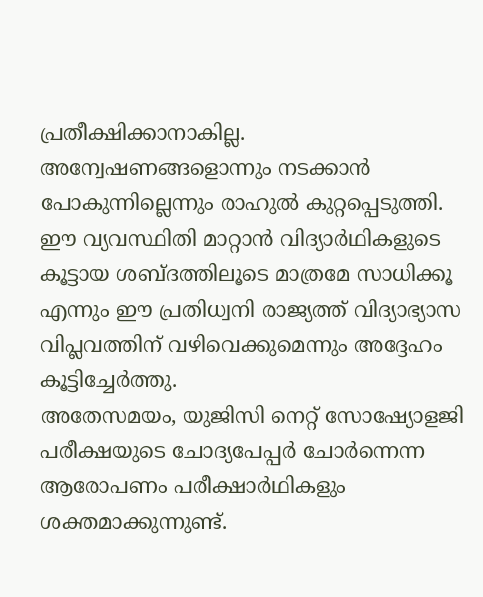പ്രതീക്ഷിക്കാനാകില്ല. അന്വേഷണങ്ങളൊന്നും നടക്കാൻ പോകുന്നില്ലെന്നും രാഹുൽ കുറ്റപ്പെടുത്തി. ഈ വ്യവസ്ഥിതി മാറ്റാൻ വിദ്യാർഥികളുടെ കൂട്ടായ ശബ്ദത്തിലൂടെ മാത്രമേ സാധിക്കൂ എന്നും ഈ പ്രതിധ്വനി രാജ്യത്ത് വിദ്യാഭ്യാസ വിപ്ലവത്തിന് വഴിവെക്കുമെന്നും അദ്ദേഹം കൂട്ടിച്ചേർത്തു.
അതേസമയം, യുജിസി നെറ്റ് സോഷ്യോളജി പരീക്ഷയുടെ ചോദ്യപേപ്പർ ചോർന്നെന്ന ആരോപണം പരീക്ഷാർഥികളും ശക്തമാക്കുന്നുണ്ട്.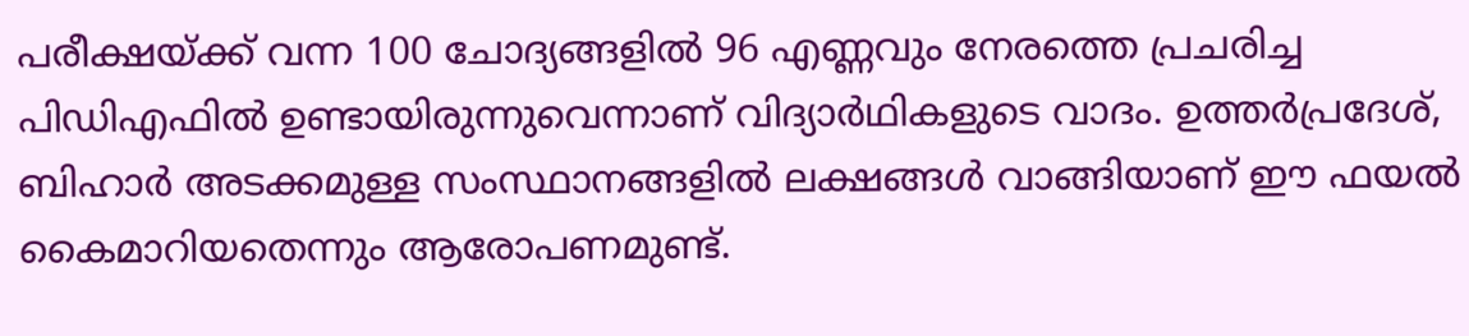പരീക്ഷയ്ക്ക് വന്ന 100 ചോദ്യങ്ങളിൽ 96 എണ്ണവും നേരത്തെ പ്രചരിച്ച പിഡിഎഫിൽ ഉണ്ടായിരുന്നുവെന്നാണ് വിദ്യാർഥികളുടെ വാദം. ഉത്തർപ്രദേശ്, ബിഹാർ അടക്കമുള്ള സംസ്ഥാനങ്ങളിൽ ലക്ഷങ്ങൾ വാങ്ങിയാണ് ഈ ഫയൽ കൈമാറിയതെന്നും ആരോപണമുണ്ട്.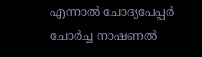എന്നാൽ ചോദ്യപേപ്പർ ചോർച്ച നാഷണൽ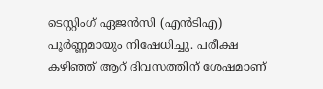ടെസ്റ്റിംഗ് ഏജൻസി (എൻടിഎ) പൂർണ്ണമായും നിഷേധിച്ചു. പരീക്ഷ കഴിഞ്ഞ് ആറ് ദിവസത്തിന് ശേഷമാണ്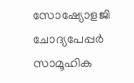സോഷ്യോളജി ചോദ്യപേപ്പർ സാമൂഹിക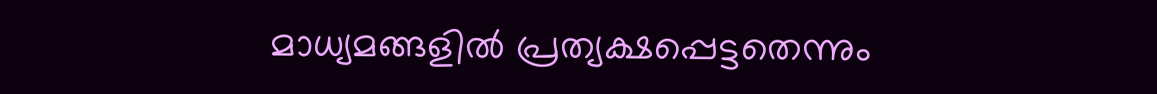മാധ്യമങ്ങളിൽ പ്രത്യക്ഷപ്പെട്ടതെന്നും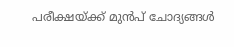പരീക്ഷയ്ക്ക് മുൻപ് ചോദ്യങ്ങൾ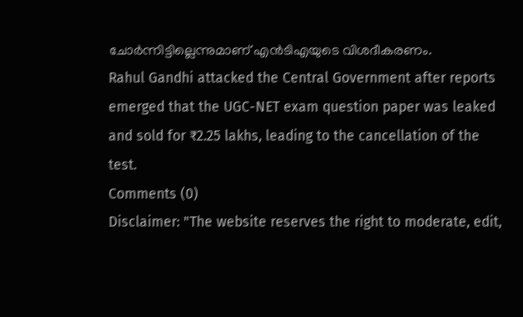ചോർന്നിട്ടില്ലെന്നുമാണ് എൻടിഎയുടെ വിശദീകരണം.
Rahul Gandhi attacked the Central Government after reports emerged that the UGC-NET exam question paper was leaked and sold for ₹2.25 lakhs, leading to the cancellation of the test.
Comments (0)
Disclaimer: "The website reserves the right to moderate, edit,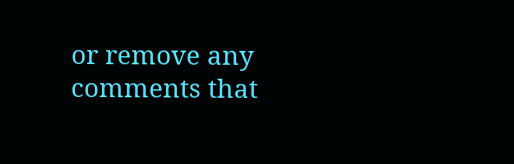or remove any comments that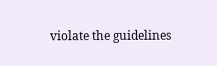violate the guidelines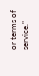or terms of service."